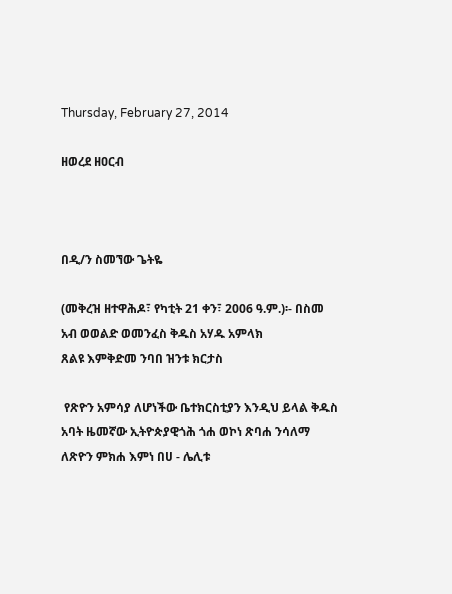Thursday, February 27, 2014

ዘወረደ ዘዐርብ



በዲ/ን ስመኘው ጌትዬ

(መቅረዝ ዘተዋሕዶ፣ የካቲት 21 ቀን፣ 2006 ዓ.ም.)፡- በስመ አብ ወወልድ ወመንፈስ ቅዱስ አሃዱ አምላክ
ጸልዩ እምቅድመ ንባበ ዝንቱ ክርታስ

 የጽዮን አምሳያ ለሆነችው ቤተክርስቲያን እንዲህ ይላል ቅዱስ አባት ዜመኛው ኢትዮጵያዊጎሕ ጎሐ ወኮነ ጽባሐ ንሳለማ ለጽዮን ምክሐ እምነ በሀ - ሌሊቱ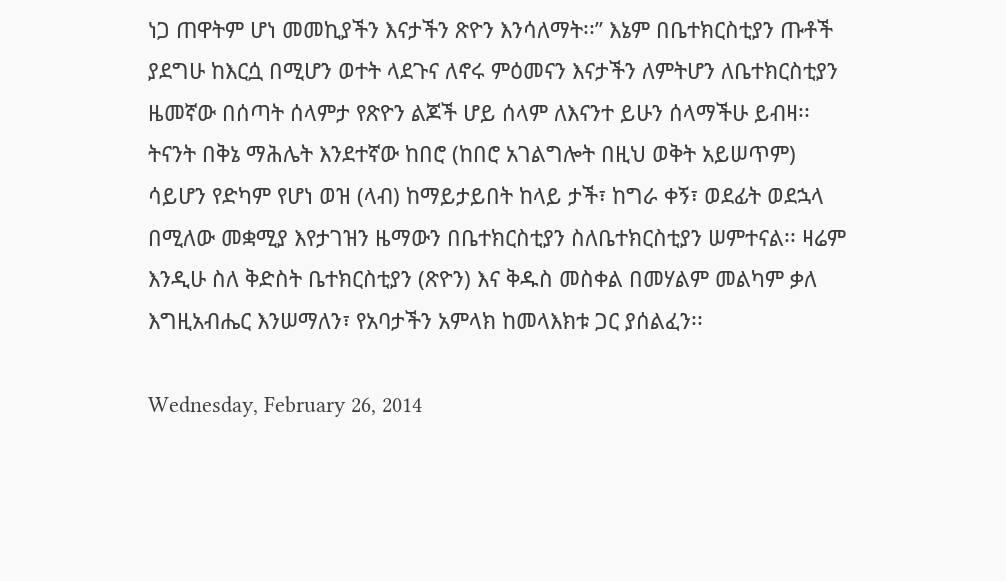ነጋ ጠዋትም ሆነ መመኪያችን እናታችን ጽዮን እንሳለማት፡፡” እኔም በቤተክርስቲያን ጡቶች ያደግሁ ከእርሷ በሚሆን ወተት ላደጉና ለኖሩ ምዕመናን እናታችን ለምትሆን ለቤተክርስቲያን ዜመኛው በሰጣት ሰላምታ የጽዮን ልጆች ሆይ ሰላም ለእናንተ ይሁን ሰላማችሁ ይብዛ፡፡ ትናንት በቅኔ ማሕሌት እንደተኛው ከበሮ (ከበሮ አገልግሎት በዚህ ወቅት አይሠጥም) ሳይሆን የድካም የሆነ ወዝ (ላብ) ከማይታይበት ከላይ ታች፣ ከግራ ቀኝ፣ ወደፊት ወደኋላ በሚለው መቋሚያ እየታገዝን ዜማውን በቤተክርስቲያን ስለቤተክርስቲያን ሠምተናል፡፡ ዛሬም እንዲሁ ስለ ቅድስት ቤተክርስቲያን (ጽዮን) እና ቅዱስ መስቀል በመሃልም መልካም ቃለ እግዚአብሔር እንሠማለን፣ የአባታችን አምላክ ከመላእክቱ ጋር ያሰልፈን፡፡

Wednesday, February 26, 2014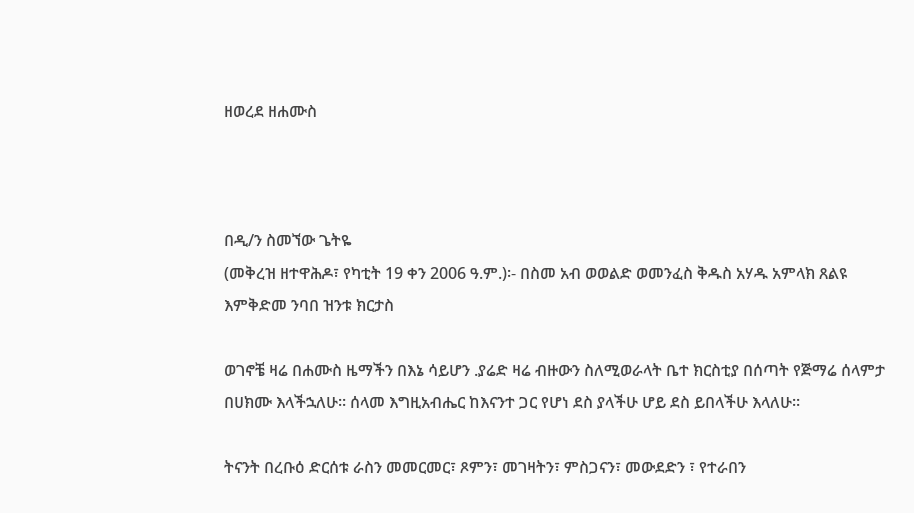ዘወረደ ዘሐሙስ



በዲ/ን ስመኘው ጌትዬ
(መቅረዝ ዘተዋሕዶ፣ የካቲት 19 ቀን 2006 ዓ.ም.)፡- በስመ አብ ወወልድ ወመንፈስ ቅዱስ አሃዱ አምላክ ጸልዩ እምቅድመ ንባበ ዝንቱ ክርታስ

ወገኖቼ ዛሬ በሐሙስ ዜማችን በእኔ ሳይሆን .ያሬድ ዛሬ ብዙውን ስለሚወራላት ቤተ ክርስቲያ በሰጣት የጅማሬ ሰላምታ በሀክሙ እላችኋለሁ። ሰላመ እግዚአብሔር ከእናንተ ጋር የሆነ ደስ ያላችሁ ሆይ ደስ ይበላችሁ እላለሁ።

ትናንት በረቡዕ ድርሰቱ ራስን መመርመር፣ ጾምን፣ መገዛትን፣ ምስጋናን፣ መውደድን ፣ የተራበን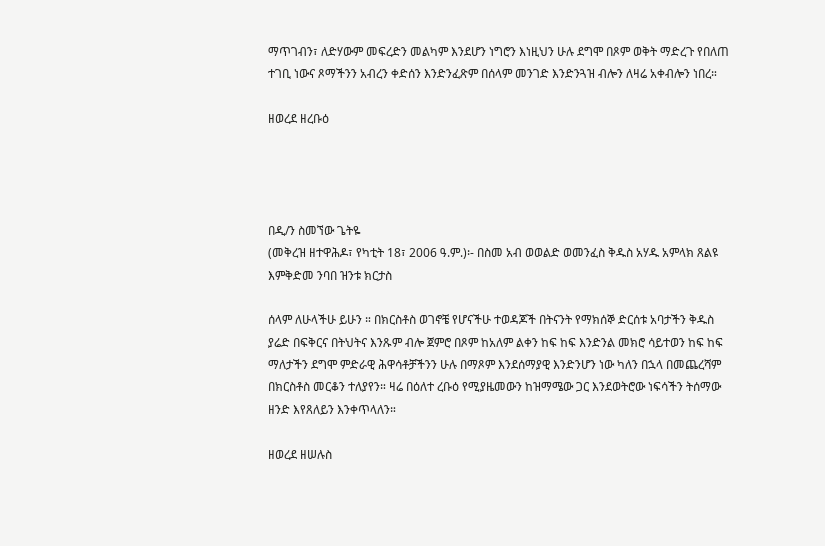ማጥገብን፣ ለድሃውም መፍረድን መልካም እንደሆን ነግሮን እነዚህን ሁሉ ደግሞ በጾም ወቅት ማድረጉ የበለጠ ተገቢ ነውና ጾማችንን አብረን ቀድሰን እንድንፈጽም በሰላም መንገድ እንድንጓዝ ብሎን ለዛሬ አቀብሎን ነበረ።

ዘወረደ ዘረቡዕ




በዲ/ን ስመኘው ጌትዬ
(መቅረዝ ዘተዋሕዶ፣ የካቲት 18፣ 2006 ዓ.ም.)፡- በስመ አብ ወወልድ ወመንፈስ ቅዱስ አሃዱ አምላክ ጸልዩ እምቅድመ ንባበ ዝንቱ ክርታስ

ሰላም ለሁላችሁ ይሁን ። በክርስቶስ ወገኖቼ የሆናችሁ ተወዳጆች በትናንት የማክሰኞ ድርሰቱ አባታችን ቅዱስ ያሬድ በፍቅርና በትህትና እንጹም ብሎ ጀምሮ በጾም ከአለም ልቀን ከፍ ከፍ እንድንል መክሮ ሳይተወን ከፍ ከፍ ማለታችን ደግሞ ምድራዊ ሕዋሳቶቻችንን ሁሉ በማጾም እንደሰማያዊ እንድንሆን ነው ካለን በኋላ በመጨረሻም በክርስቶስ መርቆን ተለያየን። ዛሬ በዕለተ ረቡዕ የሚያዜመውን ከዝማሜው ጋር እንደወትሮው ነፍሳችን ትሰማው ዘንድ እየጸለይን እንቀጥላለን።

ዘወረደ ዘሠሉስ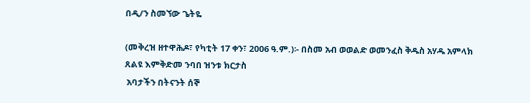በዲ/ን ስመኘው ጌትዬ

(መቅረዝ ዘተዋሕዶ፣ የካቲት 17 ቀን፣ 2006 ዓ.ም.)፡- በስመ አብ ወወልድ ወመንፈስ ቅዱስ አሃዱ አምላክ
ጸልዩ እምቅድመ ንባበ ዝንቱ ክርታስ
 አባታችን በትናንት ሰኞ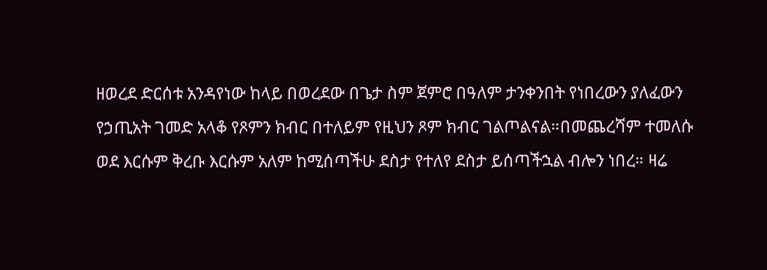ዘወረደ ድርሰቱ አንዳየነው ከላይ በወረደው በጌታ ስም ጀምሮ በዓለም ታንቀንበት የነበረውን ያለፈውን የኃጢአት ገመድ አላቆ የጾምን ክብር በተለይም የዚህን ጾም ክብር ገልጦልናል።በመጨረሻም ተመለሱ ወደ እርሱም ቅረቡ እርሱም አለም ከሚሰጣችሁ ደስታ የተለየ ደስታ ይሰጣችኋል ብሎን ነበረ። ዛሬ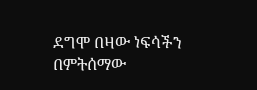ደግሞ በዛው ነፍሳችን በምትሰማው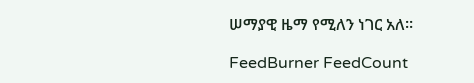ሠማያዊ ዜማ የሚለን ነገር አለ።

FeedBurner FeedCount